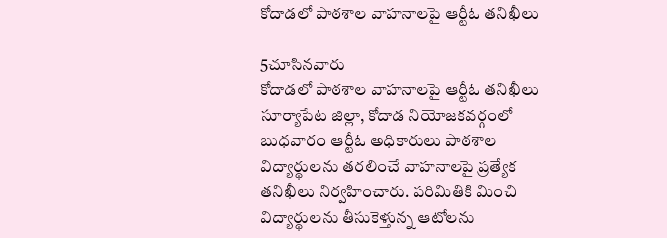కోదాడలో పాఠశాల వాహనాలపై ఆర్టీఓ తనిఖీలు

5చూసినవారు
కోదాడలో పాఠశాల వాహనాలపై ఆర్టీఓ తనిఖీలు
సూర్యాపేట జిల్లా, కోదాడ నియోజకవర్గంలో బుధవారం ఆర్టీఓ అధికారులు పాఠశాల విద్యార్థులను తరలించే వాహనాలపై ప్రత్యేక తనిఖీలు నిర్వహించారు. పరిమితికి మించి విద్యార్థులను తీసుకెళ్తున్న ఆటోలను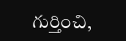గుర్తించి,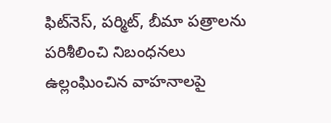ఫిట్‌నెస్, పర్మిట్, బీమా పత్రాలను పరిశీలించి నిబంధనలు ఉల్లంఘించిన వాహనాలపై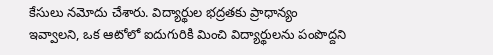కేసులు నమోదు చేశారు. విద్యార్థుల భద్రతకు ప్రాధాన్యం ఇవ్వాలని, ఒక ఆటోలో ఐదుగురికి మించి విద్యార్థులను పంపొద్దని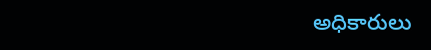అధికారులు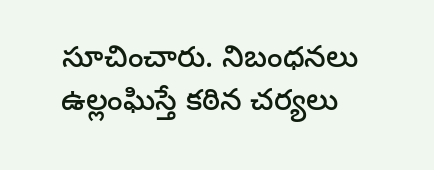సూచించారు. నిబంధనలు ఉల్లంఘిస్తే కఠిన చర్యలు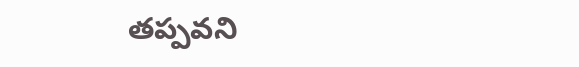తప్పవని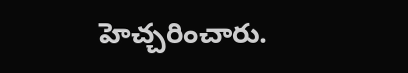హెచ్చరించారు.